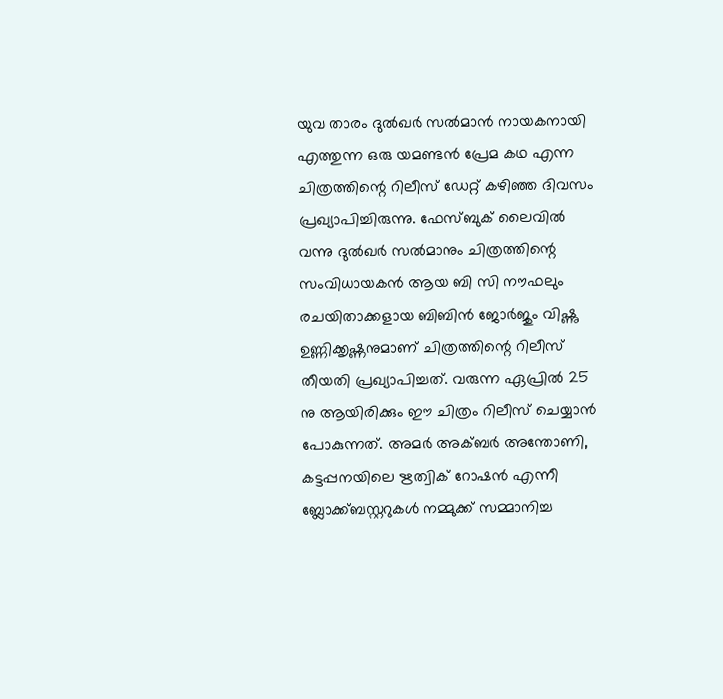യുവ താരം ദുൽഖർ സൽമാൻ നായകനായി എത്തുന്ന ഒരു യമണ്ടൻ പ്രേമ കഥ എന്ന ചിത്രത്തിന്റെ റിലീസ് ഡേറ്റ് കഴിഞ്ഞ ദിവസം പ്രഖ്യാപിച്ചിരുന്നു. ഫേസ്ബുക് ലൈവിൽ വന്നു ദുൽഖർ സൽമാനും ചിത്രത്തിന്റെ സംവിധായകൻ ആയ ബി സി നൗഫലും രചയിതാക്കളായ ബിബിൻ ജോർജും വിഷ്ണു ഉണ്ണിക്കൃഷ്ണനുമാണ് ചിത്രത്തിന്റെ റിലീസ് തീയതി പ്രഖ്യാപിച്ചത്. വരുന്ന ഏപ്രിൽ 25 നു ആയിരിക്കും ഈ ചിത്രം റിലീസ് ചെയ്യാൻ പോകുന്നത്. അമർ അക്ബർ അന്തോണി, കട്ടപ്പനയിലെ ഋത്വിക് റോഷൻ എന്നീ ബ്ലോക്ക്ബസ്റ്ററുകൾ നമ്മുക്ക് സമ്മാനിച്ച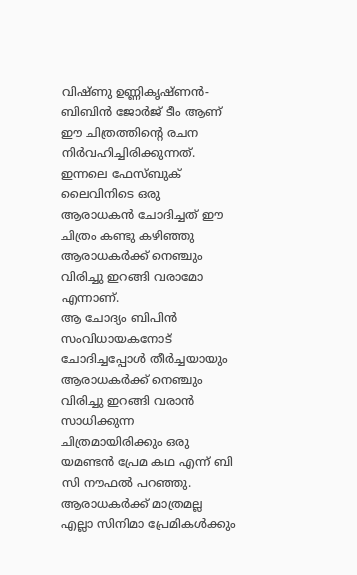വിഷ്ണു ഉണ്ണികൃഷ്ണൻ- ബിബിൻ ജോർജ് ടീം ആണ് ഈ ചിത്രത്തിന്റെ രചന നിർവഹിച്ചിരിക്കുന്നത്. ഇന്നലെ ഫേസ്ബുക് ലൈവിനിടെ ഒരു ആരാധകൻ ചോദിച്ചത് ഈ ചിത്രം കണ്ടു കഴിഞ്ഞു ആരാധകർക്ക് നെഞ്ചും വിരിച്ചു ഇറങ്ങി വരാമോ എന്നാണ്.
ആ ചോദ്യം ബിപിൻ സംവിധായകനോട് ചോദിച്ചപ്പോൾ തീർച്ചയായും ആരാധകർക്ക് നെഞ്ചും വിരിച്ചു ഇറങ്ങി വരാൻ സാധിക്കുന്ന ചിത്രമായിരിക്കും ഒരു യമണ്ടൻ പ്രേമ കഥ എന്ന് ബി സി നൗഫൽ പറഞ്ഞു. ആരാധകർക്ക് മാത്രമല്ല എല്ലാ സിനിമാ പ്രേമികൾക്കും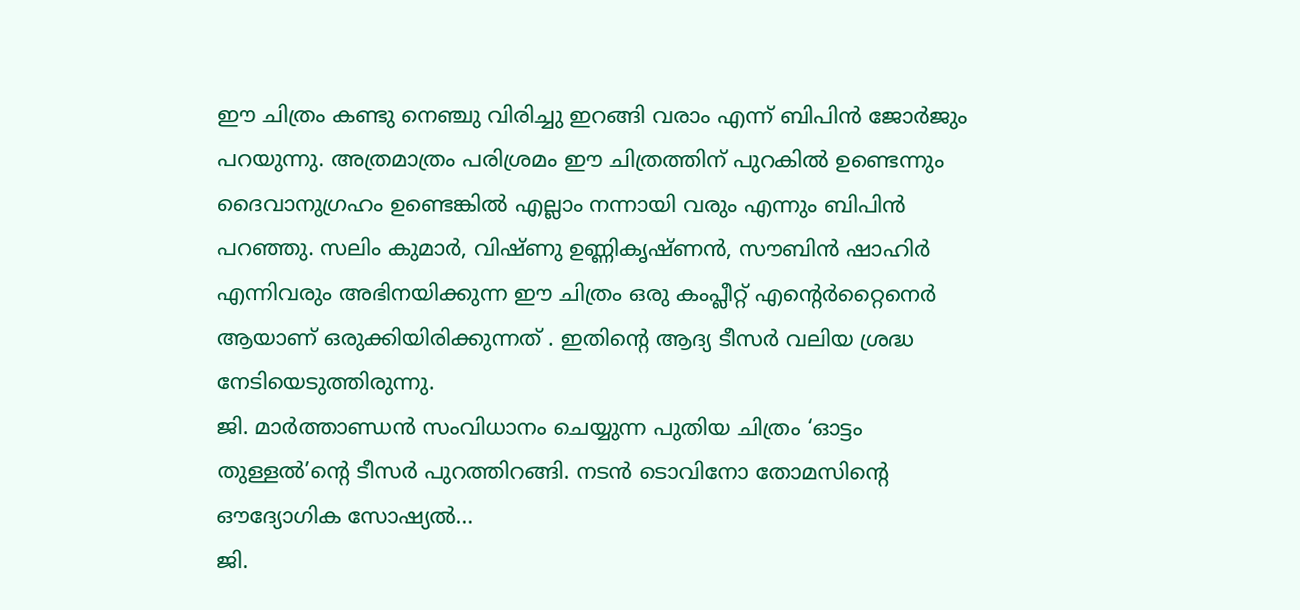ഈ ചിത്രം കണ്ടു നെഞ്ചു വിരിച്ചു ഇറങ്ങി വരാം എന്ന് ബിപിൻ ജോർജും പറയുന്നു. അത്രമാത്രം പരിശ്രമം ഈ ചിത്രത്തിന് പുറകിൽ ഉണ്ടെന്നും ദൈവാനുഗ്രഹം ഉണ്ടെങ്കിൽ എല്ലാം നന്നായി വരും എന്നും ബിപിൻ പറഞ്ഞു. സലിം കുമാർ, വിഷ്ണു ഉണ്ണികൃഷ്ണൻ, സൗബിൻ ഷാഹിർ എന്നിവരും അഭിനയിക്കുന്ന ഈ ചിത്രം ഒരു കംപ്ലീറ്റ് എന്റെർറ്റൈനെർ ആയാണ് ഒരുക്കിയിരിക്കുന്നത് . ഇതിന്റെ ആദ്യ ടീസർ വലിയ ശ്രദ്ധ നേടിയെടുത്തിരുന്നു.
ജി. മാർത്താണ്ഡൻ സംവിധാനം ചെയ്യുന്ന പുതിയ ചിത്രം ‘ഓട്ടം തുള്ളൽ’ന്റെ ടീസർ പുറത്തിറങ്ങി. നടൻ ടൊവിനോ തോമസിന്റെ ഔദ്യോഗിക സോഷ്യൽ…
ജി.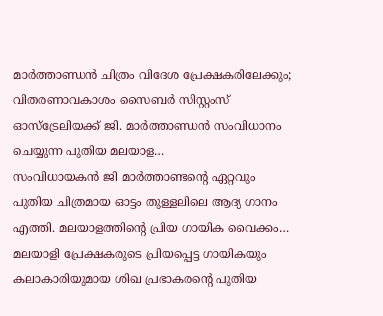മാർത്താണ്ഡൻ ചിത്രം വിദേശ പ്രേക്ഷകരിലേക്കും; വിതരണാവകാശം സൈബർ സിസ്റ്റംസ് ഓസ്ട്രേലിയക്ക് ജി. മാർത്താണ്ഡൻ സംവിധാനം ചെയ്യുന്ന പുതിയ മലയാള…
സംവിധായകൻ ജി മാർത്താണ്ടന്റെ ഏറ്റവും പുതിയ ചിത്രമായ ഓട്ടം തുള്ളലിലെ ആദ്യ ഗാനം എത്തി. മലയാളത്തിന്റെ പ്രിയ ഗായിക വൈക്കം…
മലയാളി പ്രേക്ഷകരുടെ പ്രിയപ്പെട്ട ഗായികയും കലാകാരിയുമായ ശിഖ പ്രഭാകരന്റെ പുതിയ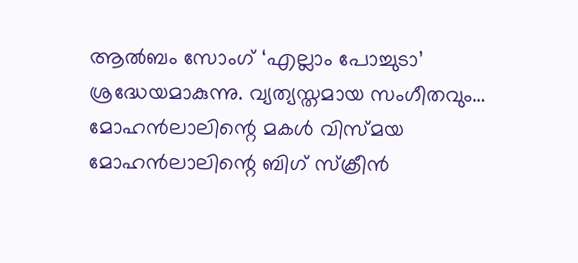ആൽബം സോംഗ് ‘എല്ലാം പോച്ചുടാ’ ശ്രദ്ധേയമാകുന്നു. വ്യത്യസ്തമായ സംഗീതവും…
മോഹൻലാലിന്റെ മകൾ വിസ്മയ മോഹൻലാലിന്റെ ബിഗ് സ്ക്രീൻ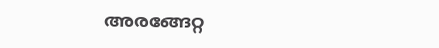അരങ്ങേറ്റ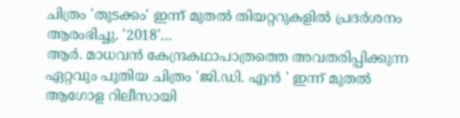ചിത്രം 'തുടക്കം' ഇന്ന് മുതൽ തിയറ്ററുകളിൽ പ്രദർശനം ആരംഭിച്ചു. '2018'…
ആർ. മാധവൻ കേന്ദ്രകഥാപാത്രത്തെ അവതരിപ്പിക്കുന്ന ഏറ്റവും പുതിയ ചിത്രം 'ജി.ഡി. എൻ ' ഇന്ന് മുതൽ ആഗോള റിലീസായി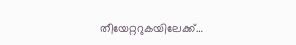തീയേറ്ററുകയിലേക്ക്…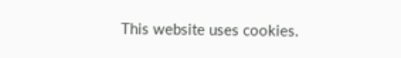This website uses cookies.